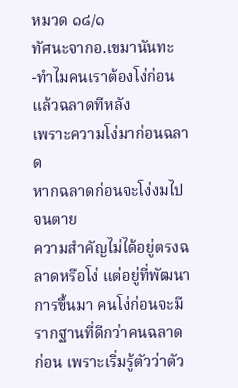หมวด ๑๘/๑
ทัศนะจากอ.เขมานันทะ
-ทำไมคนเราต้องโง่ก่อนแล้วฉลาดทีหลัง
เพราะความโง่มาก่อนฉลาด
หากฉลาดก่อนจะโง่งมไปจนตาย
ความสำคัญไม่ได้อยู่ตรงฉลาดหรือโง่ แต่อยู่ที่พัฒนาการขึ้นมา คนโง่ก่อนจะมีรากฐานที่ดีกว่าคนฉลาดก่อน เพราะเริ่มรู้ตัวว่าตัว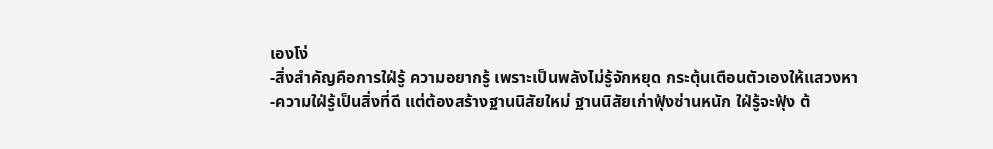เองโง่
-สิ่งสำคัญคือการใฝ่รู้ ความอยากรู้ เพราะเป็นพลังไม่รู้จักหยุด กระตุ้นเตือนตัวเองให้แสวงหา
-ความใฝ่รู้เป็นสิ่งที่ดี แต่ต้องสร้างฐานนิสัยใหม่ ฐานนิสัยเก่าฟุ้งซ่านหนัก ใฝ่รู้จะฟุ้ง ต้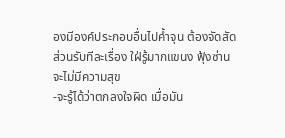องมีองค์ประกอบอื่นไปค้ำจุน ต้องจัดสัดส่วนรับทีละเรื่อง ใฝ่รู้มากแขนง ฟุ้งซ่านจะไม่มีความสุข
-จะรู้ได้ว่าตกลงใจผิด เมื่อมัน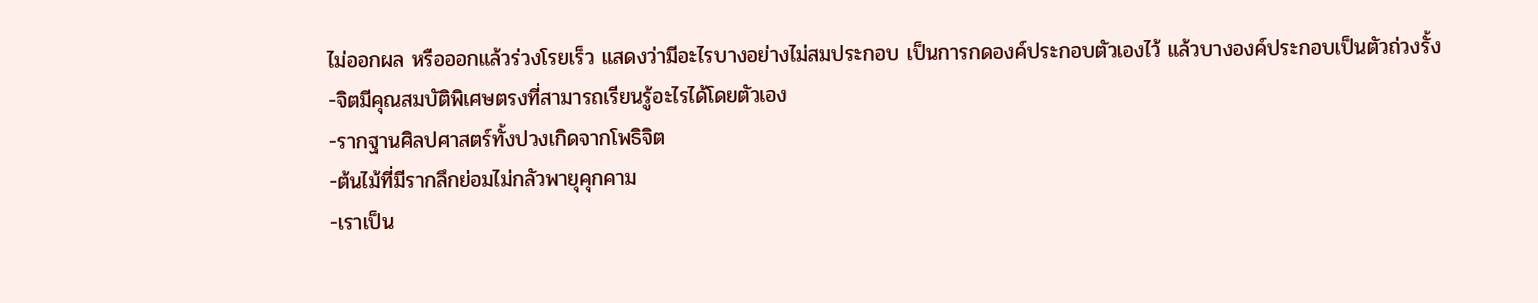ไม่ออกผล หรือออกแล้วร่วงโรยเร็ว แสดงว่ามีอะไรบางอย่างไม่สมประกอบ เป็นการกดองค์ประกอบตัวเองไว้ แล้วบางองค์ประกอบเป็นตัวถ่วงรั้ง
-จิตมีคุณสมบัติพิเศษตรงที่สามารถเรียนรู้อะไรได้โดยตัวเอง
-รากฐานศิลปศาสตร์ทั้งปวงเกิดจากโพธิจิต
-ต้นไม้ที่มีรากลึกย่อมไม่กลัวพายุคุกคาม
-เราเป็น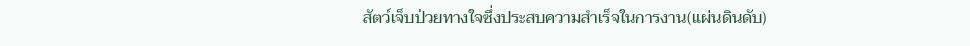สัตว์เจ็บป่วยทางใจซึ่งประสบความสำเร็จในการงาน(แผ่นดินดับ)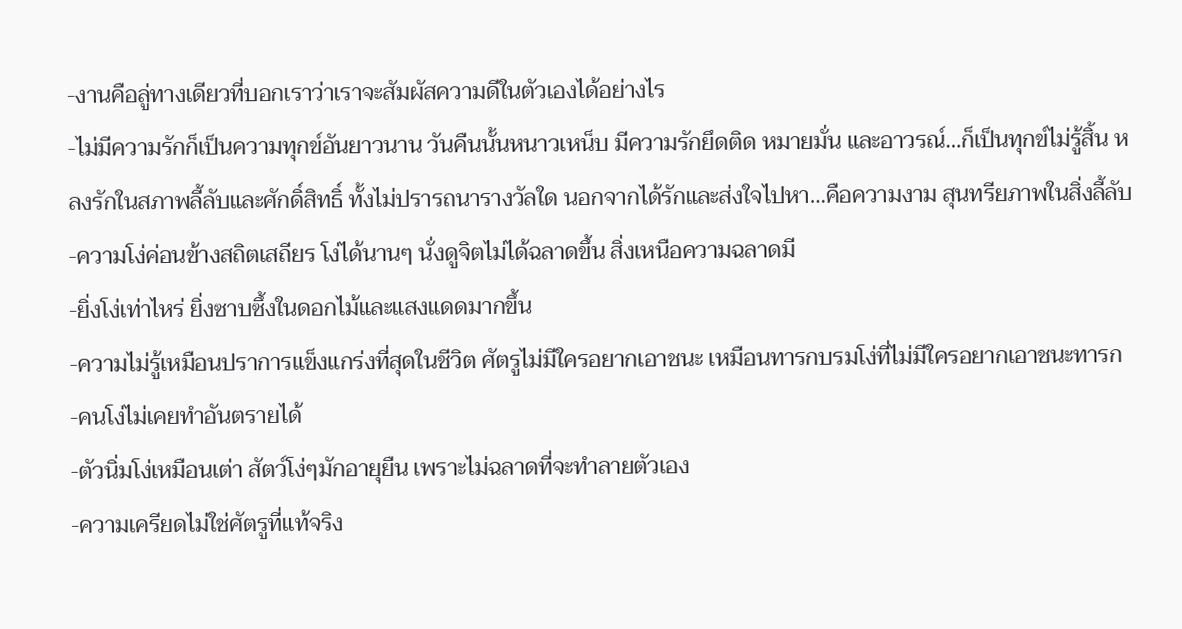-งานคือลู่ทางเดียวที่บอกเราว่าเราจะสัมผัสความดีในตัวเองได้อย่างไร
-ไม่มีความรักก็เป็นความทุกข์อันยาวนาน วันคืนนั้นหนาวเหน็บ มีความรักยึดติด หมายมั่น และอาวรณ์…ก็เป็นทุกข์ไม่รู้สิ้น หลงรักในสภาพลี้ลับและศักดิ์สิทธิ์ ทั้งไม่ปรารถนารางวัลใด นอกจากได้รักและส่งใจไปหา…คือความงาม สุนทรียภาพในสิ่งลี้ลับ
-ความโง่ค่อนข้างสถิตเสถียร โง่ได้นานๆ นั่งดูจิตไม่ได้ฉลาดขึ้น สิ่งเหนือความฉลาดมี
-ยิ่งโง่เท่าไหร่ ยิ่งซาบซึ้งในดอกไม้และแสงแดดมากขึ้น
-ความไม่รู้เหมือนปราการแข็งแกร่งที่สุดในชีวิต ศัตรูไม่มีใครอยากเอาชนะ เหมือนทารกบรมโง่ที่ไม่มีใครอยากเอาชนะทารก
-คนโง่ไม่เคยทำอันตรายได้
-ตัวนิ่มโง่เหมือนเต่า สัตว์โง่ๆมักอายุยืน เพราะไม่ฉลาดที่จะทำลายตัวเอง
-ความเครียดไม่ใช่ศัตรูที่แท้จริง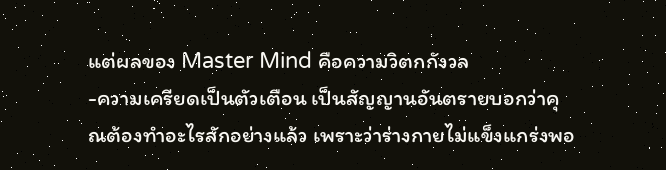แต่ผลของ Master Mind คือความวิตกกังวล
-ความเครียดเป็นตัวเตือน เป็นสัญญานอันตรายบอกว่าคุณต้องทำอะไรสักอย่างแล้ว เพราะว่าร่างกายไม่แข็งแกร่งพอ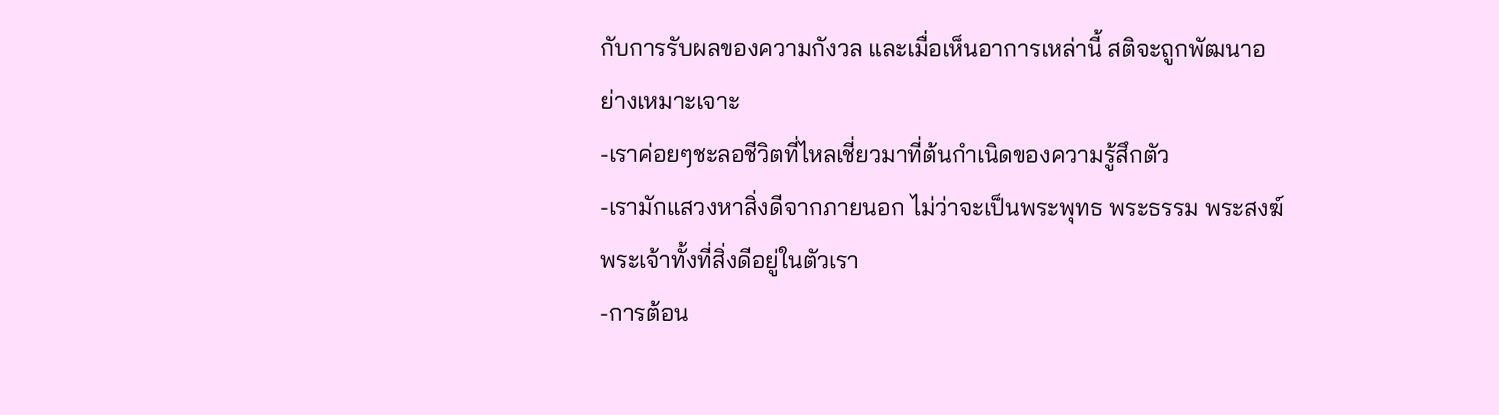กับการรับผลของความกังวล และเมื่อเห็นอาการเหล่านี้ สติจะถูกพัฒนาอย่างเหมาะเจาะ
-เราค่อยๆชะลอชีวิตที่ไหลเชี่ยวมาที่ต้นกำเนิดของความรู้สึกตัว
-เรามักแสวงหาสิ่งดีจากภายนอก ไม่ว่าจะเป็นพระพุทธ พระธรรม พระสงฆ์ พระเจ้าทั้งที่สิ่งดีอยู่ในตัวเรา
-การต้อน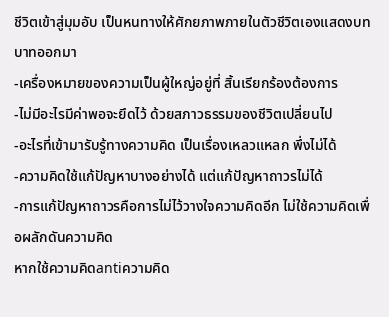ชีวิตเข้าสู่มุมอับ เป็นหนทางให้ศักยภาพภายในตัวชีวิตเองแสดงบทบาทออกมา
-เครื่องหมายของความเป็นผู้ใหญ่อยู่ที่ สิ้นเรียกร้องต้องการ
-ไม่มีอะไรมีค่าพอจะยึดไว้ ด้วยสภาวธรรมของชีวิตเปลี่ยนไป
-อะไรที่เข้ามารับรู้ทางความคิด เป็นเรื่องเหลวแหลก พึ่งไม่ได้
-ความคิดใช้แก้ปัญหาบางอย่างได้ แต่แก้ปัญหาถาวรไม่ได้
-การแก้ปัญหาถาวรคือการไม่ไว้วางใจความคิดอีก ไม่ใช้ความคิดเพื่อผลักดันความคิด
หากใช้ความคิดantiความคิด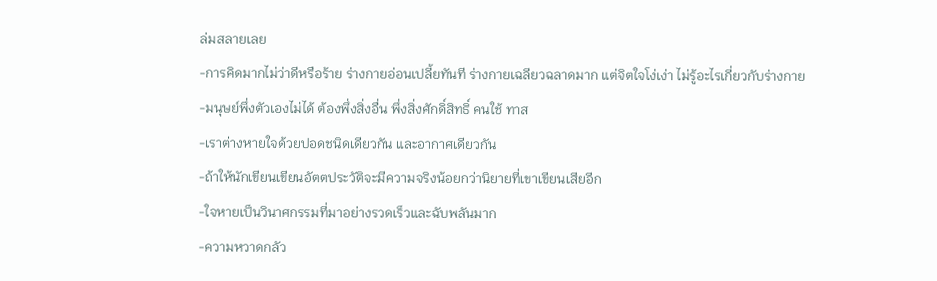ล่มสลายเลย
-การคิดมากไม่ว่าดีหรือร้าย ร่างกายอ่อนเปลี้ยทันที ร่างกายเฉลียวฉลาดมาก แต่จิตใจโง่เง่า ไม่รู้อะไรเกี่ยวกับร่างกาย
-มนุษย์พึ่งตัวเองไม่ได้ ต้องพึ่งสิ่งอื่น พึ่งสิ่งศักดิ์สิทธิ์ คนใช้ ทาส
-เราต่างหายใจด้วยปอดชนิดเดียวกัน และอากาศเดียวกัน
-ถ้าให้นักเขียนเขียนอัตตประวัติจะมีความจริงน้อยกว่านิยายที่เขาเขียนเสียอีก
-ใจหายเป็นวินาศกรรมที่มาอย่างรวดเร็วและฉับพลันมาก
-ความหวาดกลัว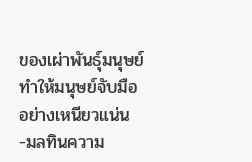ของเผ่าพันธุ์มนุษย์ ทำให้มนุษย์จับมืออย่างเหนียวแน่น
-มลทินความ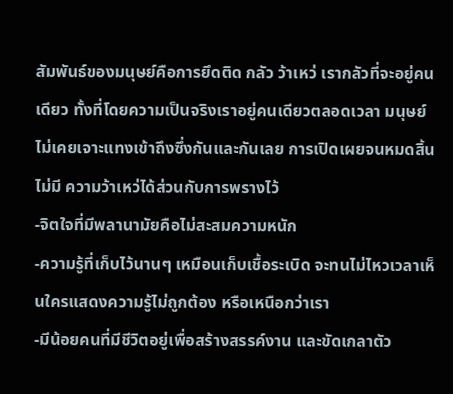สัมพันธ์ของมนุษย์คือการยึดติด กลัว ว้าเหว่ เรากลัวที่จะอยู่คนเดียว ทั้งที่โดยความเป็นจริงเราอยู่คนเดียวตลอดเวลา มนุษย์ไม่เคยเจาะแทงเข้าถึงซึ่งกันและกันเลย การเปิดเผยจนหมดสิ้นไม่มี ความว้าเหว่ได้ส่วนกับการพรางไว้
-จิตใจที่มีพลานามัยคือไม่สะสมความหนัก
-ความรู้ที่เก็บไว้นานๆ เหมือนเก็บเชื้อระเบิด จะทนไม่ไหวเวลาเห็นใครแสดงความรู้ไม่ถูกต้อง หรือเหนือกว่าเรา
-มีน้อยคนที่มีชีวิตอยู่เพื่อสร้างสรรค์งาน และขัดเกลาตัว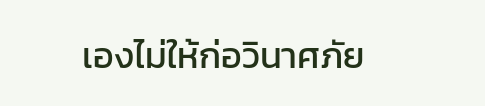เองไม่ให้ก่อวินาศภัย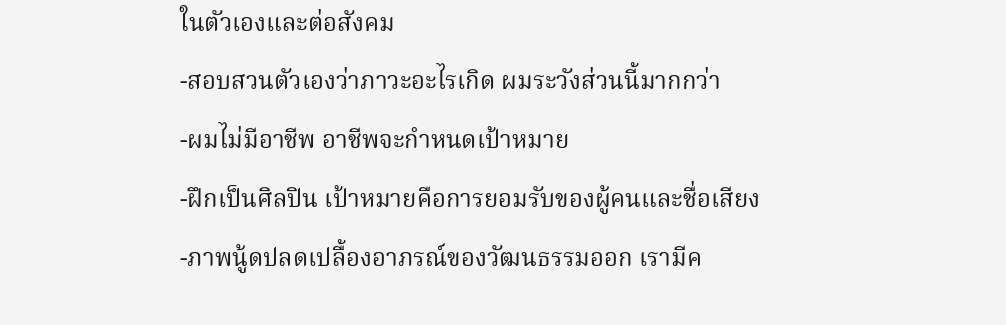ในตัวเองและต่อสังคม
-สอบสวนตัวเองว่าภาวะอะไรเกิด ผมระวังส่วนนี้มากกว่า
-ผมไม่มีอาชีพ อาชีพจะกำหนดเป้าหมาย
-ฝึกเป็นศิลปิน เป้าหมายคือการยอมรับของผู้คนและชื่อเสียง
-ภาพนู้ดปลดเปลื้องอาภรณ์ของวัฒนธรรมออก เรามีค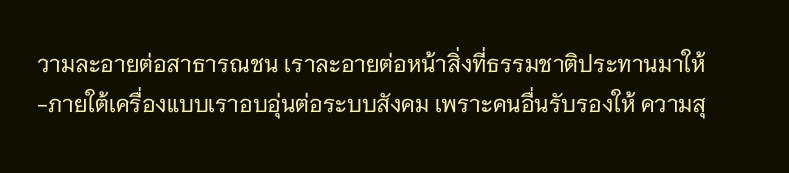วามละอายต่อสาธารณชน เราละอายต่อหน้าสิ่งที่ธรรมชาติประทานมาให้
-ภายใต้เครื่องแบบเราอบอุ่นต่อระบบสังคม เพราะคนอื่นรับรองให้ ความสุ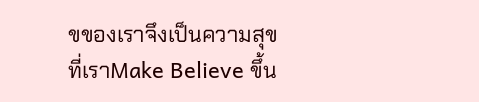ขของเราจึงเป็นความสุขที่เราMake Believe ขึ้น